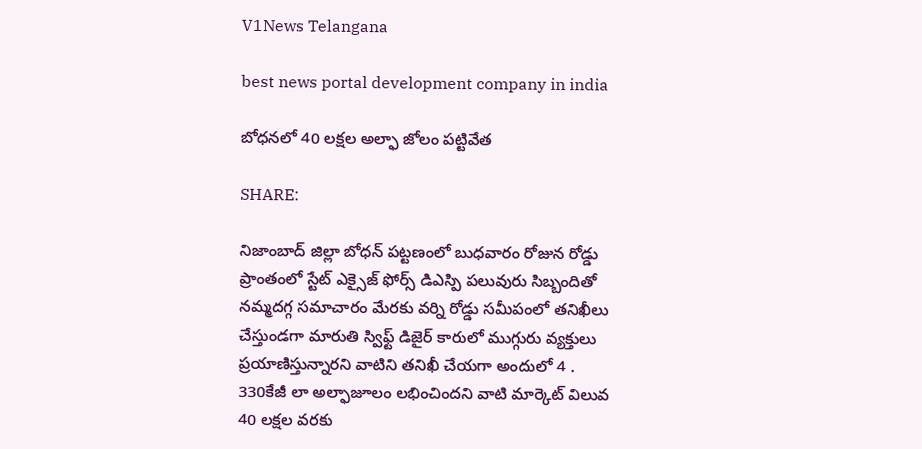V1News Telangana

best news portal development company in india

బోధనలో 40 లక్షల అల్ఫా జోలం పట్టివేత

SHARE:

నిజాంబాద్ జిల్లా బోధన్ పట్టణంలో బుధవారం రోజున రోడ్డు ప్రాంతంలో స్టేట్ ఎక్సైజ్ ఫోర్స్ డిఎస్పి పలువురు సిబ్బందితో నమ్మదగ్గ సమాచారం మేరకు వర్ని రోడ్డు సమీపంలో తనిఖీలు చేస్తుండగా మారుతి స్విఫ్ట్ డిజైర్ కారులో ముగ్గురు వ్యక్తులు ప్రయాణిస్తున్నారని వాటిని తనిఖీ చేయగా అందులో 4 . 330కేజీ లా అల్ఫాజూలం లభించిందని వాటి మార్కెట్ విలువ 40 లక్షల వరకు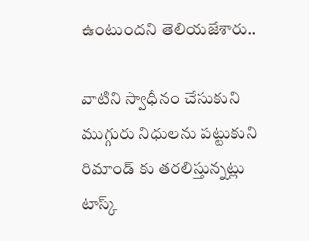ఉంటుందని తెలియజేశారు..

వాటిని స్వాధీనం చేసుకుని ముగ్గురు నిధులను పట్టుకుని రిమాండ్ కు తరలిస్తున్నట్లు టాస్క్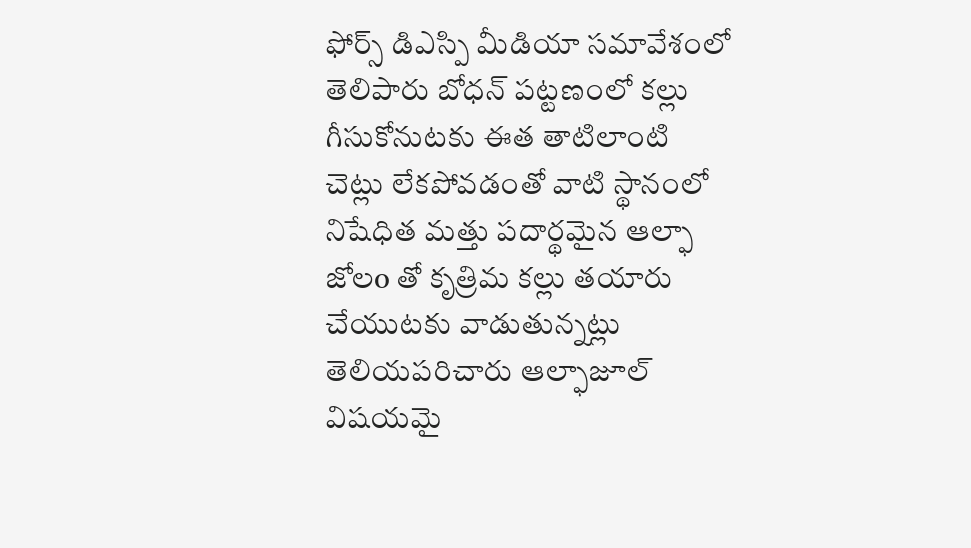ఫోర్స్ డిఎస్పి మీడియా సమావేశంలో తెలిపారు బోధన్ పట్టణంలో కల్లు గీసుకోనుటకు ఈత తాటిలాంటి చెట్లు లేకపోవడంతో వాటి స్థానంలో నిషేధిత మత్తు పదార్థమైన ఆల్ఫా జోలo తో కృత్రిమ కల్లు తయారు చేయుటకు వాడుతున్నట్లు తెలియపరిచారు ఆల్ఫాజూల్ విషయమై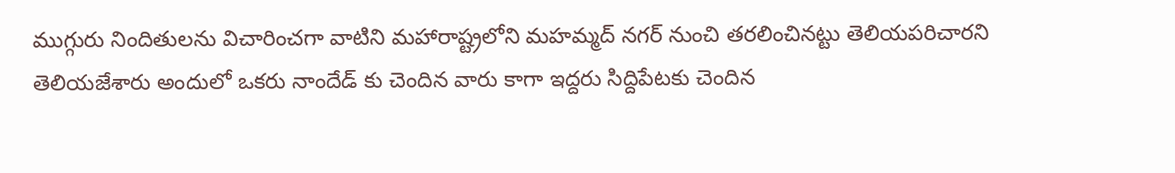ముగ్గురు నిందితులను విచారించగా వాటిని మహారాష్ట్రలోని మహమ్మద్ నగర్ నుంచి తరలించినట్టు తెలియపరిచారని తెలియజేశారు అందులో ఒకరు నాందేడ్ కు చెందిన వారు కాగా ఇద్దరు సిద్దిపేటకు చెందిన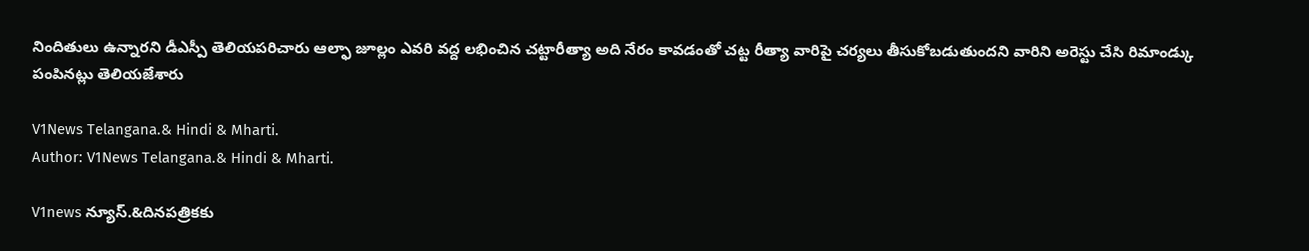నిందితులు ఉన్నారని డీఎస్పీ తెలియపరిచారు ఆల్ఫా జూల్లం ఎవరి వద్ద లభించిన చట్టారీత్యా అది నేరం కావడంతో చట్ట రీత్యా వారిపై చర్యలు తీసుకోబడుతుందని వారిని అరెస్టు చేసి రిమాండ్కు పంపినట్లు తెలియజేశారు

V1News Telangana.& Hindi & Mharti.
Author: V1News Telangana.& Hindi & Mharti.

V1news న్యూస్.&దినపత్రికకు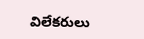విలేకరులు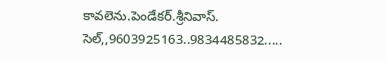కావలెను.పెండేకర్.శ్రీనివాస్. సెల్,,9603925163..9834485832.....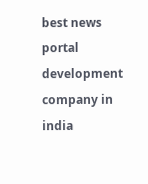best news portal development company in india